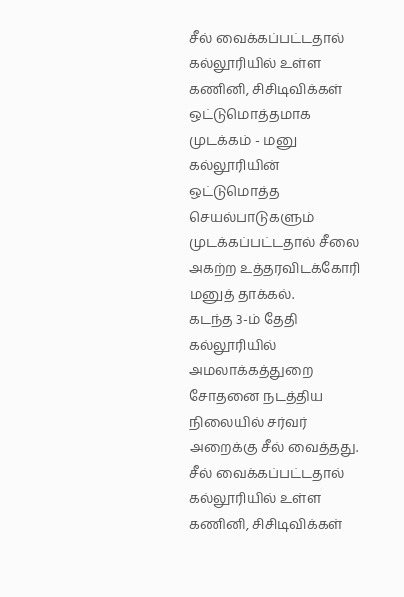சீல் வைக்கப்பட்டதால் கல்லூரியில் உள்ள கணினி, சிசிடிவிக்கள் ஒட்டுமொத்தமாக முடக்கம் - மனு
கல்லூரியின் ஒட்டுமொத்த செயல்பாடுகளும் முடக்கப்பட்டதால் சீலை அகற்ற உத்தரவிடக்கோரி மனுத் தாக்கல்.
கடந்த 3-ம் தேதி கல்லூரியில் அமலாக்கத்துறை சோதனை நடத்திய நிலையில் சர்வர் அறைக்கு சீல் வைத்தது.
சீல் வைக்கப்பட்டதால் கல்லூரியில் உள்ள கணினி, சிசிடிவிக்கள்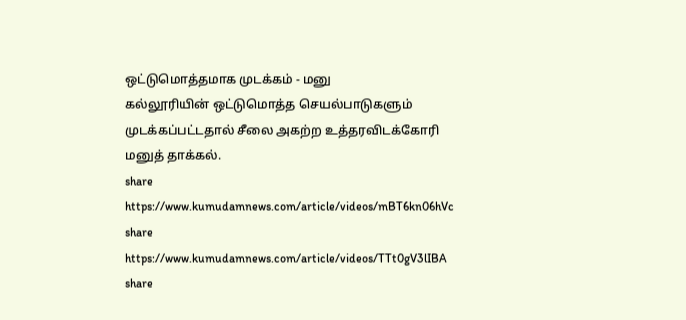ஒட்டுமொத்தமாக முடக்கம் - மனு
கல்லூரியின் ஒட்டுமொத்த செயல்பாடுகளும் முடக்கப்பட்டதால் சீலை அகற்ற உத்தரவிடக்கோரி மனுத் தாக்கல்.
share
https://www.kumudamnews.com/article/videos/mBT6kn06hVc
share
https://www.kumudamnews.com/article/videos/TTt0gV3lIBA
share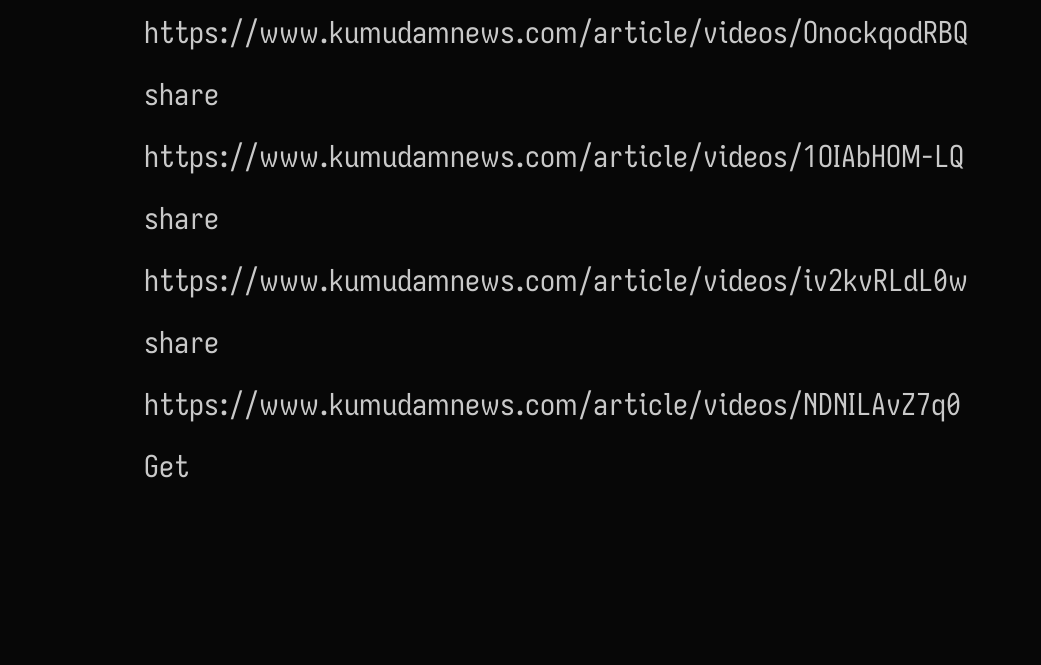https://www.kumudamnews.com/article/videos/OnockqodRBQ
share
https://www.kumudamnews.com/article/videos/1OIAbHOM-LQ
share
https://www.kumudamnews.com/article/videos/iv2kvRLdL0w
share
https://www.kumudamnews.com/article/videos/NDNILAvZ7q0
Get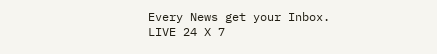Every News get your Inbox.
LIVE 24 X 7